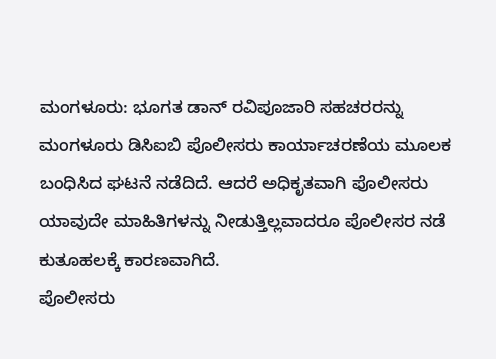ಮಂಗಳೂರು: ಭೂಗತ ಡಾನ್ ರವಿಪೂಜಾರಿ ಸಹಚರರನ್ನು ಮಂಗಳೂರು ಡಿಸಿಐಬಿ ಪೊಲೀಸರು ಕಾರ್ಯಾಚರಣೆಯ ಮೂಲಕ ಬಂಧಿಸಿದ ಘಟನೆ ನಡೆದಿದೆ. ಆದರೆ ಅಧಿಕೃತವಾಗಿ ಪೊಲೀಸರು ಯಾವುದೇ ಮಾಹಿತಿಗಳನ್ನು ನೀಡುತ್ತಿಲ್ಲವಾದರೂ ಪೊಲೀಸರ ನಡೆ ಕುತೂಹಲಕ್ಕೆ ಕಾರಣವಾಗಿದೆ.
ಪೊಲೀಸರು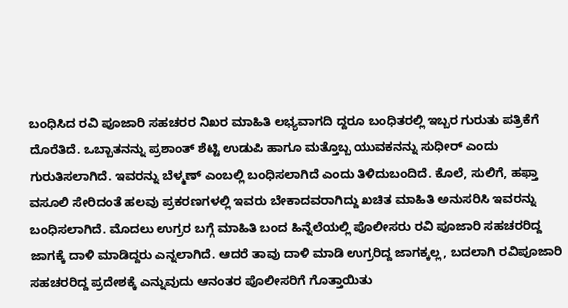ಬಂಧಿಸಿದ ರವಿ ಪೂಜಾರಿ ಸಹಚರರ ನಿಖರ ಮಾಹಿತಿ ಲಭ್ಯವಾಗದಿ ದ್ದರೂ ಬಂಧಿತರಲ್ಲಿ ಇಬ್ಬರ ಗುರುತು ಪತ್ರಿಕೆಗೆ ದೊರೆತಿದೆ. ಒಬ್ಬಾತನನ್ನು ಪ್ರಶಾಂತ್ ಶೆಟ್ಟಿ ಉಡುಪಿ ಹಾಗೂ ಮತ್ತೊಬ್ಬ ಯುವಕನನ್ನು ಸುಧೀರ್ ಎಂದು ಗುರುತಿಸಲಾಗಿದೆ. ಇವರನ್ನು ಬೆಳ್ಮಣ್ ಎಂಬಲ್ಲಿ ಬಂಧಿಸಲಾಗಿದೆ ಎಂದು ತಿಳಿದುಬಂದಿದೆ. ಕೊಲೆ, ಸುಲಿಗೆ, ಹಫ್ತಾ ವಸೂಲಿ ಸೇರಿದಂತೆ ಹಲವು ಪ್ರಕರಣಗಳಲ್ಲಿ ಇವರು ಬೇಕಾದವರಾಗಿದ್ದು ಖಚಿತ ಮಾಹಿತಿ ಅನುಸರಿಸಿ ಇವರನ್ನು ಬಂಧಿಸಲಾಗಿದೆ. ಮೊದಲು ಉಗ್ರರ ಬಗ್ಗೆ ಮಾಹಿತಿ ಬಂದ ಹಿನ್ನೆಲೆಯಲ್ಲಿ ಪೊಲೀಸರು ರವಿ ಪೂಜಾರಿ ಸಹಚರರಿದ್ದ ಜಾಗಕ್ಕೆ ದಾಳಿ ಮಾಡಿದ್ದರು ಎನ್ನಲಾಗಿದೆ. ಆದರೆ ತಾವು ದಾಳಿ ಮಾಡಿ ಉಗ್ರರಿದ್ದ ಜಾಗಕ್ಕಲ್ಲ, ಬದಲಾಗಿ ರವಿಪೂಜಾರಿ ಸಹಚರರಿದ್ದ ಪ್ರದೇಶಕ್ಕೆ ಎನ್ನುವುದು ಆನಂತರ ಪೊಲೀಸರಿಗೆ ಗೊತ್ತಾಯಿತು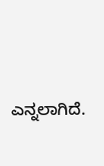ಎನ್ನಲಾಗಿದೆ.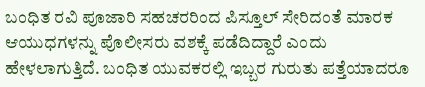ಬಂಧಿತ ರವಿ ಪೂಜಾರಿ ಸಹಚರರಿಂದ ಪಿಸ್ತೂಲ್ ಸೇರಿದಂತೆ ಮಾರಕ ಆಯುಧಗಳನ್ನು ಪೊಲೀಸರು ವಶಕ್ಕೆ ಪಡೆದಿದ್ದಾರೆ ಎಂದು ಹೇಳಲಾಗುತ್ತಿದೆ. ಬಂಧಿತ ಯುವಕರಲ್ಲಿ ಇಬ್ಬರ ಗುರುತು ಪತ್ತೆಯಾದರೂ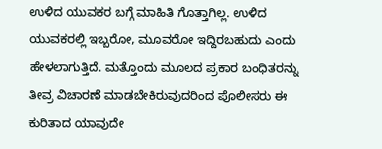ಉಳಿದ ಯುವಕರ ಬಗ್ಗೆ ಮಾಹಿತಿ ಗೊತ್ತಾಗಿಲ್ಲ. ಉಳಿದ ಯುವಕರಲ್ಲಿ ಇಬ್ಬರೋ, ಮೂವರೋ ಇದ್ದಿರಬಹುದು ಎಂದು ಹೇಳಲಾಗುತ್ತಿದೆ. ಮತ್ತೊಂದು ಮೂಲದ ಪ್ರಕಾರ ಬಂಧಿತರನ್ನು ತೀವ್ರ ವಿಚಾರಣೆ ಮಾಡಬೇಕಿರುವುದರಿಂದ ಪೊಲೀಸರು ಈ ಕುರಿತಾದ ಯಾವುದೇ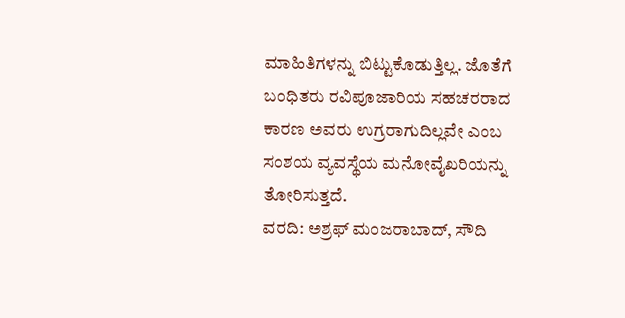ಮಾಹಿತಿಗಳನ್ನು ಬಿಟ್ಟುಕೊಡುತ್ತಿಲ್ಲ. ಜೊತೆಗೆ ಬಂಧಿತರು ರವಿಪೂಜಾರಿಯ ಸಹಚರರಾದ ಕಾರಣ ಅವರು ಉಗ್ರರಾಗುದಿಲ್ಲವೇ ಎಂಬ ಸಂಶಯ ವ್ಯವಸ್ಥೆಯ ಮನೋವೈಖರಿಯನ್ನು ತೋರಿಸುತ್ತದೆ.
ವರದಿ: ಅಶ್ರಫ್ ಮಂಜರಾಬಾದ್, ಸೌದಿ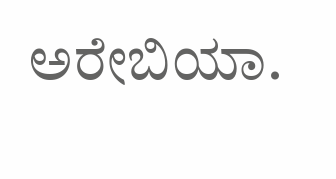ಅರೇಬಿಯಾ.